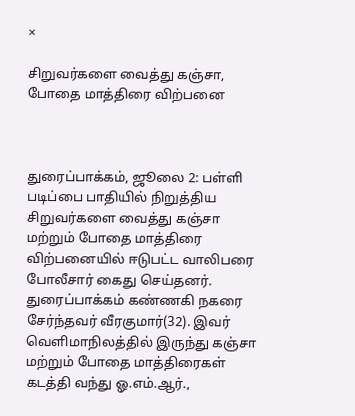×

சிறுவர்களை வைத்து கஞ்சா, போதை மாத்திரை விற்பனை



துரைப்பாக்கம், ஜூலை 2: பள்ளி படிப்பை பாதியில் நிறுத்திய சிறுவர்களை வைத்து கஞ்சா மற்றும் போதை மாத்திரை விற்பனையில் ஈடுபட்ட வாலிபரை போலீசார் கைது செய்தனர். துரைப்பாக்கம் கண்ணகி நகரை சேர்ந்தவர் வீரகுமார்(32). இவர் வெளிமாநிலத்தில் இருந்து கஞ்சா மற்றும் போதை மாத்திரைகள் கடத்தி வந்து ஓ.எம்.ஆர்.,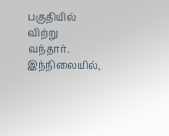பகுதியில் விற்று வந்தார். இந்நிலையில்,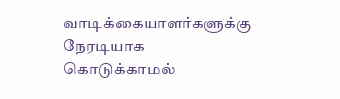வாடிக்கையாளர்களுக்கு நேரடியாக கொடுக்காமல்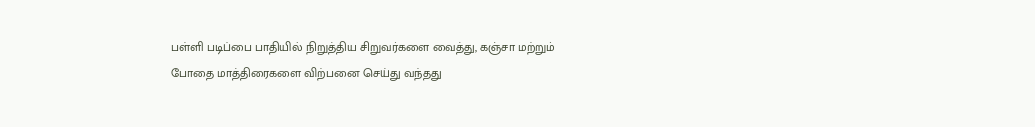பள்ளி படிப்பை பாதியில் நிறுத்திய சிறுவர்களை வைத்து, கஞ்சா மற்றும் போதை மாத்திரைகளை விற்பனை செய்து வந்தது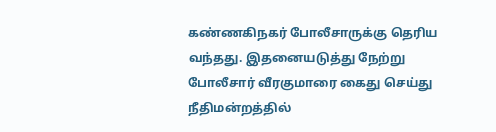கண்ணகிநகர் போலீசாருக்கு தெரிய வந்தது. இதனையடுத்து நேற்று போலீசார் வீரகுமாரை கைது செய்து நீதிமன்றத்தில்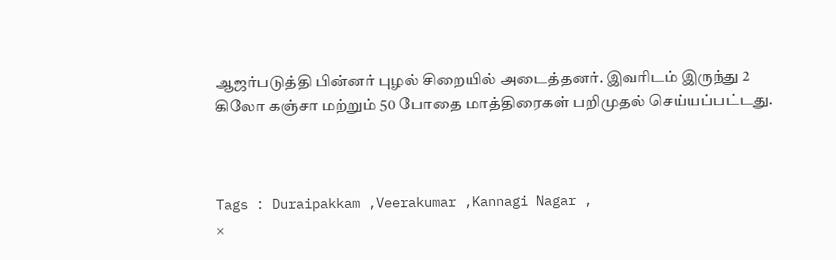ஆஜர்படுத்தி பின்னர் புழல் சிறையில் அடைத்தனர். இவரிடம் இருந்து 2 கிலோ கஞ்சா மற்றும் 50 போதை மாத்திரைகள் பறிமுதல் செய்யப்பட்டது.



Tags : Duraipakkam ,Veerakumar ,Kannagi Nagar ,
×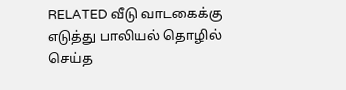RELATED வீடு வாடகைக்கு எடுத்து பாலியல் தொழில் செய்த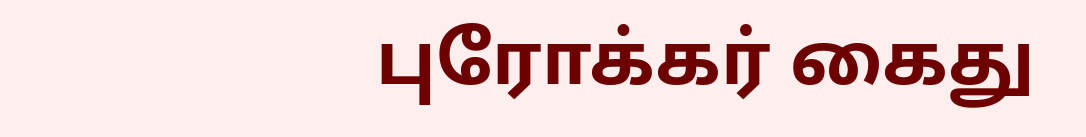புரோக்கர் கைது